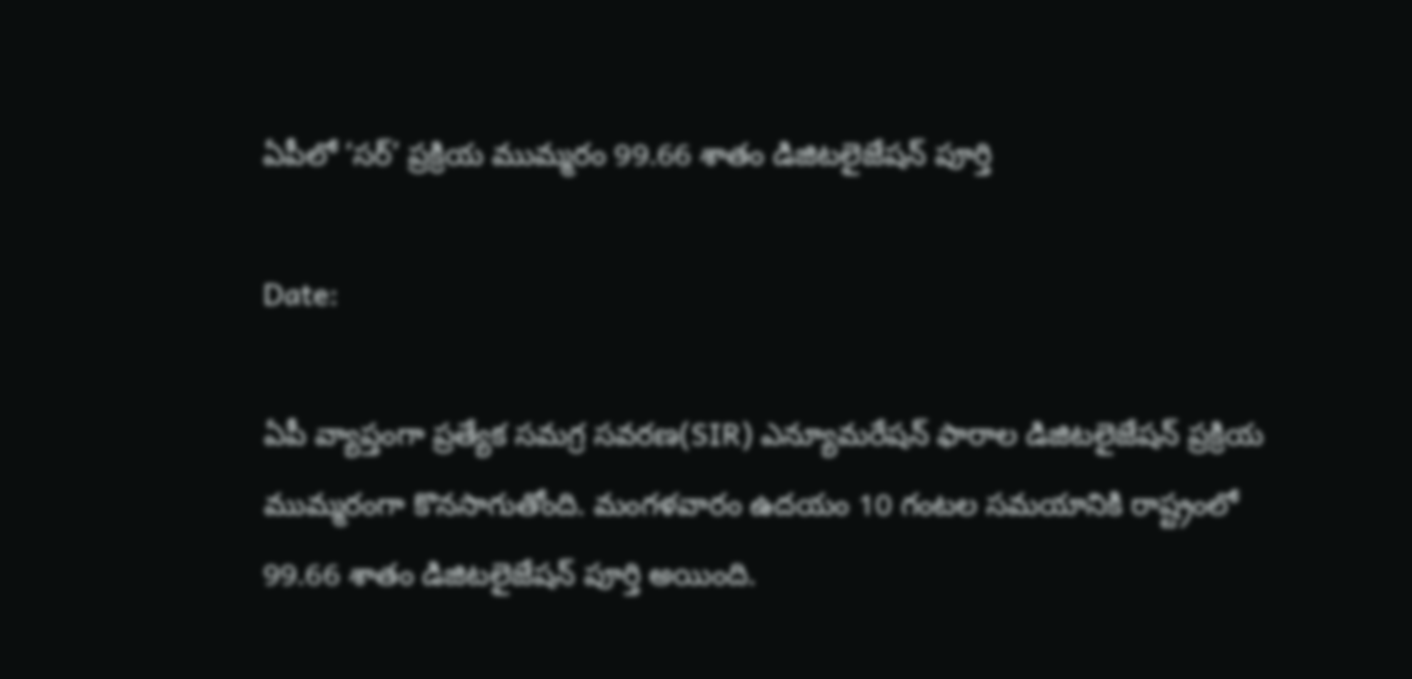ఏపీలో ‘సర్‌’ ప్రక్రియ ముమ్మరం 99.66 శాతం డిజిటలైజేషన్ పూర్తి

Date:

ఏపీ వ్యాప్తంగా ప్రత్యేక సమగ్ర సవరణ(SIR) ఎన్యూమరేషన్ ఫారాల డిజిటలైజేషన్ ప్రక్రియ ముమ్మరంగా కొనసాగుతోంది. మంగళవారం ఉదయం 10 గంటల సమయానికి రాష్ట్రంలో 99.66 శాతం డిజిటలైజేషన్ పూర్తి అయింది.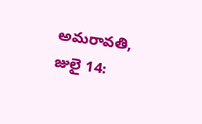అమరావతి, జులై 14: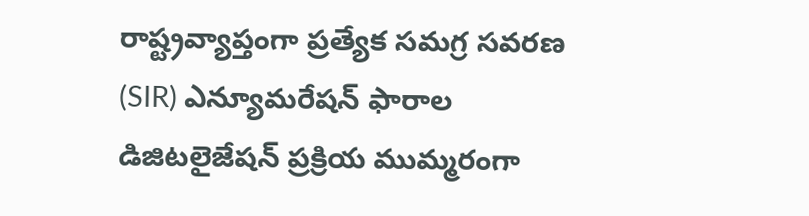రాష్ట్రవ్యాప్తంగా ప్రత్యేక సమగ్ర సవరణ (SIR) ఎన్యూమరేషన్ ఫారాల డిజిటలైజేషన్ ప్రక్రియ ముమ్మరంగా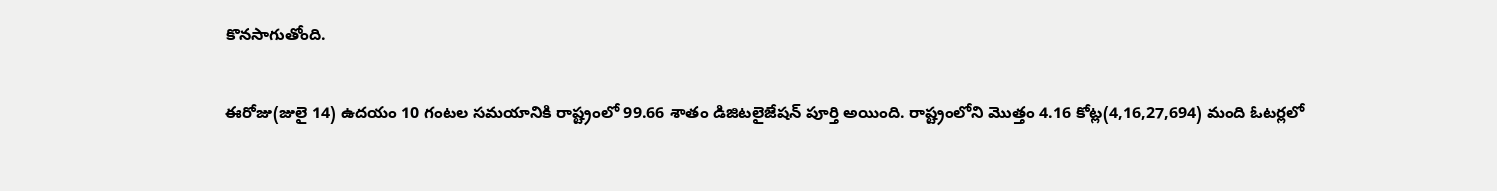కొనసాగుతోంది.

ఈరోజు(జులై 14) ఉదయం 10 గంటల సమయానికి రాష్ట్రంలో 99.66 శాతం డిజిటలైజేషన్ పూర్తి అయింది. రాష్ట్రంలోని మొత్తం 4.16 కోట్ల(4,16,27,694) మంది ఓటర్లలో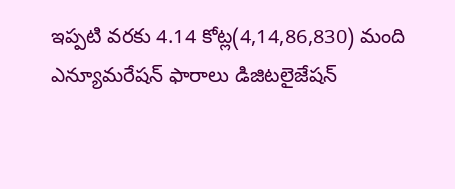ఇప్పటి వరకు 4.14 కోట్ల(4,14,86,830) మంది ఎన్యూమరేషన్ ఫారాలు డిజిటలైజేషన్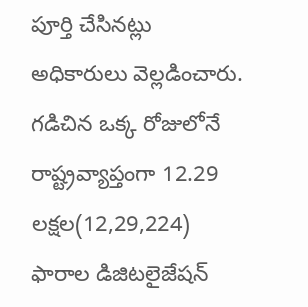పూర్తి చేసినట్లు అధికారులు వెల్లడించారు. గడిచిన ఒక్క రోజులోనే రాష్ట్రవ్యాప్తంగా 12.29 లక్షల(12,29,224) ఫారాల డిజిటలైజేషన్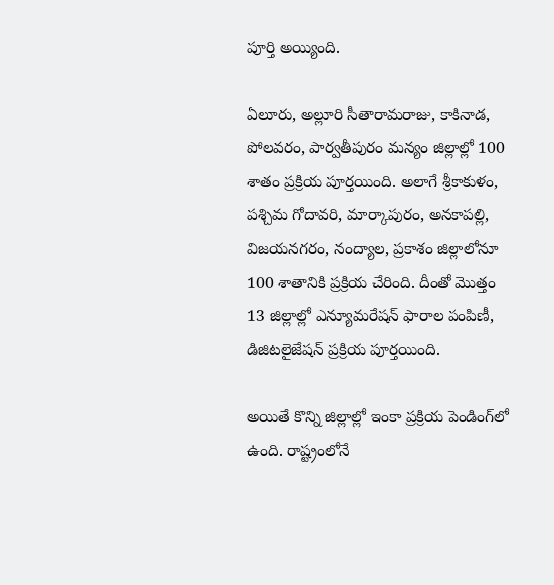పూర్తి అయ్యింది.

ఏలూరు, అల్లూరి సీతారామరాజు, కాకినాడ, పోలవరం, పార్వతీపురం మన్యం జిల్లాల్లో 100 శాతం ప్రక్రియ పూర్తయింది. అలాగే శ్రీకాకుళం, పశ్చిమ గోదావరి, మార్కాపురం, అనకాపల్లి, విజయనగరం, నంద్యాల, ప్రకాశం జిల్లాలోనూ 100 శాతానికి ప్రక్రియ చేరింది. దీంతో మొత్తం 13 జిల్లాల్లో ఎన్యూమరేషన్ ఫారాల పంపిణీ, డిజిటలైజేషన్ ప్రక్రియ పూర్తయింది.

అయితే కొన్ని జిల్లాల్లో ఇంకా ప్రక్రియ పెండింగ్‌లో ఉంది. రాష్ట్రంలోనే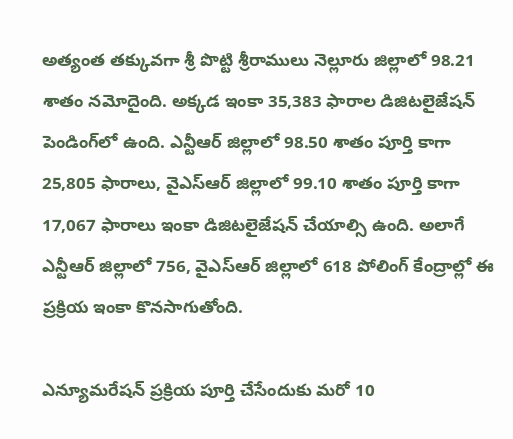అత్యంత తక్కువగా శ్రీ పొట్టి శ్రీరాములు నెల్లూరు జిల్లాలో 98.21 శాతం నమోదైంది. అక్కడ ఇంకా 35,383 ఫారాల డిజిటలైజేషన్ పెండింగ్‌లో ఉంది. ఎన్టీఆర్ జిల్లాలో 98.50 శాతం పూర్తి కాగా 25,805 ఫారాలు, వైఎస్ఆర్ జిల్లాలో 99.10 శాతం పూర్తి కాగా 17,067 ఫారాలు ఇంకా డిజిటలైజేషన్ చేయాల్సి ఉంది. అలాగే ఎన్టీఆర్ జిల్లాలో 756, వైఎస్ఆర్ జిల్లాలో 618 పోలింగ్ కేంద్రాల్లో ఈ ప్రక్రియ ఇంకా కొనసాగుతోంది.

ఎన్యూమరేషన్ ప్రక్రియ పూర్తి చేసేందుకు మరో 10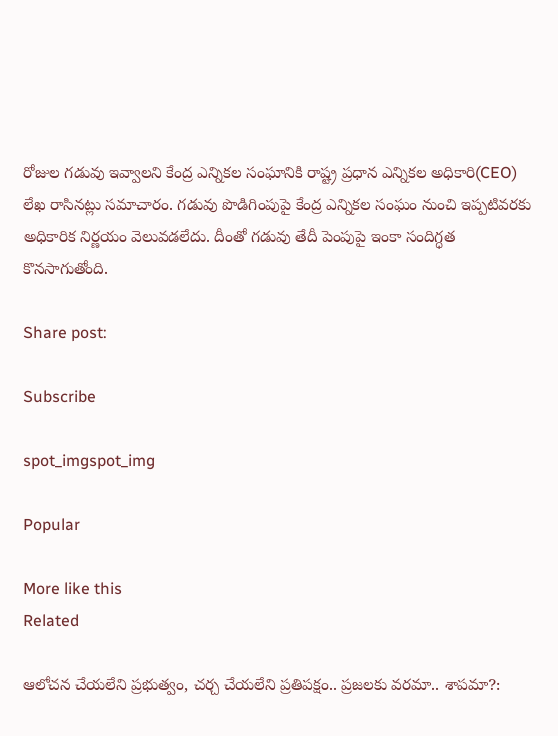రోజుల గడువు ఇవ్వాలని కేంద్ర ఎన్నికల సంఘానికి రాష్ట్ర ప్రధాన ఎన్నికల అధికారి(CEO) లేఖ రాసినట్లు సమాచారం. గడువు పొడిగింపుపై కేంద్ర ఎన్నికల సంఘం నుంచి ఇప్పటివరకు అధికారిక నిర్ణయం వెలువడలేదు. దీంతో గడువు తేదీ పెంపుపై ఇంకా సందిగ్ధత కొనసాగుతోంది.

Share post:

Subscribe

spot_imgspot_img

Popular

More like this
Related

ఆలోచన చేయలేని ప్రభుత్వం, చర్చ చేయలేని ప్రతిపక్షం.. ప్రజలకు వరమా.. శాపమా?: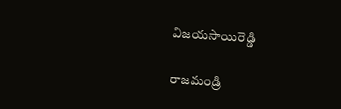విజయసాయిరెడ్డి

రాజమండ్రి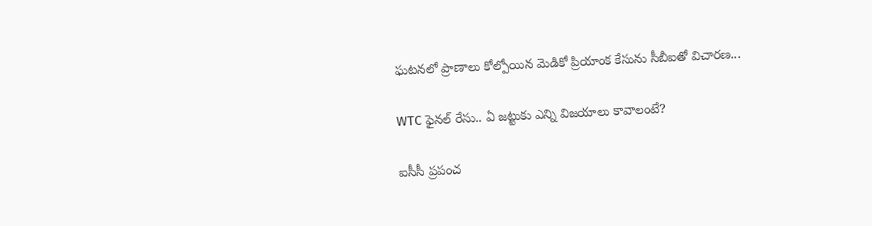ఘటనలో ప్రాణాలు కోల్పోయిన మెడికో ప్రియాంక కేసును సీబీఐతో విచారణ...

WTC ఫైనల్ రేసు.. ఏ జట్టుకు ఎన్ని విజయాలు కావాలంటే?

ఐసీసీ ప్రపంచ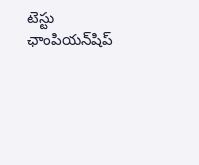టెస్టు ఛాంపియన్‌షిప్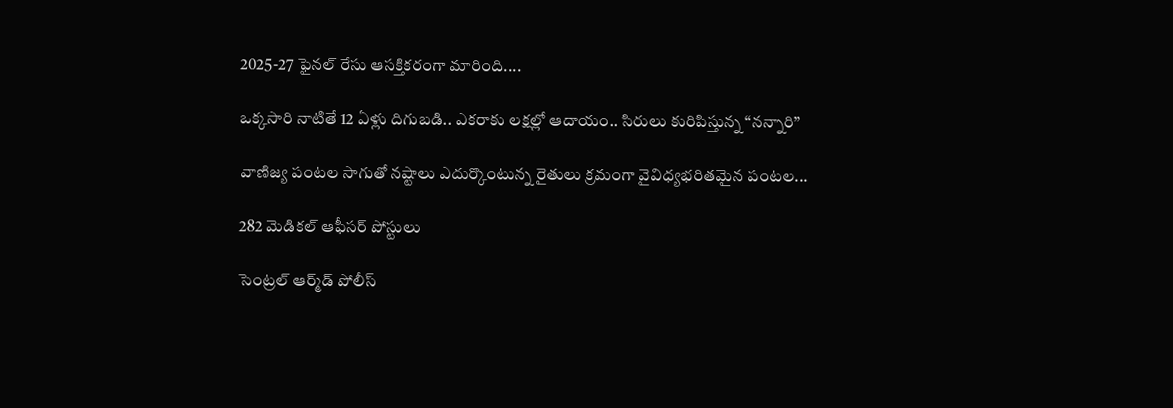2025-27 ఫైనల్ రేసు ఆసక్తికరంగా మారింది....

ఒక్కసారి నాటితే 12 ఏళ్లు దిగుబడి.. ఎకరాకు లక్షల్లో ఆదాయం.. సిరులు కురిపిస్తున్న “నన్నారి”

వాణిజ్య పంటల సాగుతో నష్టాలు ఎదుర్కొంటున్న రైతులు క్రమంగా వైవిధ్యభరితమైన పంటల...

282 మెడికల్‌ ఆఫీసర్‌ పోస్టులు

సెంట్రల్‌ ఆర్మ్‌డ్‌ పోలీస్‌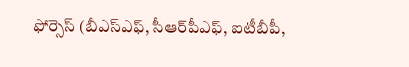ఫోర్సెస్‌ (బీఎస్‌ఎఫ్‌, సీఆర్‌పీఎఫ్‌, ఐటీబీపీ,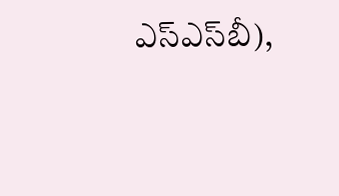ఎస్‌ఎస్‌బీ),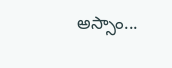అస్సాం...